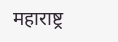महाराष्ट्र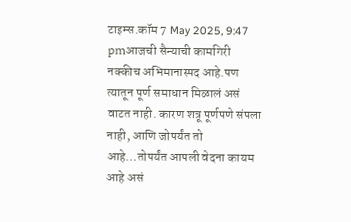टाइम्स.कॉम 7 May 2025, 9:47 pmआजची सैन्याची कामगिरी नक्कीच अभिमानास्पद आहे.पण त्यातून पूर्ण समाधान मिळालं असं वाटत नाही. कारण शत्रू पूर्णपणे संपला नाही, आणि जोपर्यंत तो आहे…तोपर्यंत आपली वेदना कायम आहे असं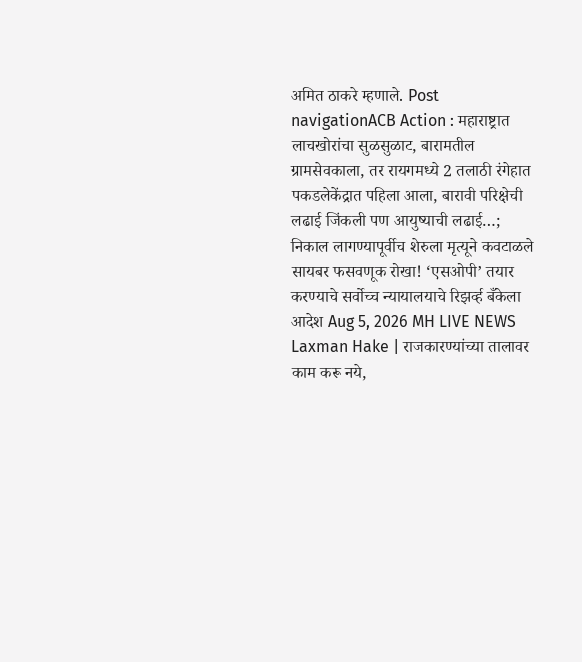अमित ठाकरे म्हणाले. Post navigationACB Action : महाराष्ट्रात लाचखोरांचा सुळसुळाट, बारामतील ग्रामसेवकाला, तर रायगमध्ये 2 तलाठी रंगेहात पकडलेकेंद्रात पहिला आला, बारावी परिक्षेची लढाई जिंकली पण आयुष्याची लढाई…; निकाल लागण्यापूर्वीच शेरुला मृत्यूने कवटाळले
सायबर फसवणूक रोखा! ‘एसओपी’ तयार करण्याचे सर्वोच्च न्यायालयाचे रिझर्व्ह बँकेला आदेश Aug 5, 2026 MH LIVE NEWS
Laxman Hake | राजकारण्यांच्या तालावर काम करू नये,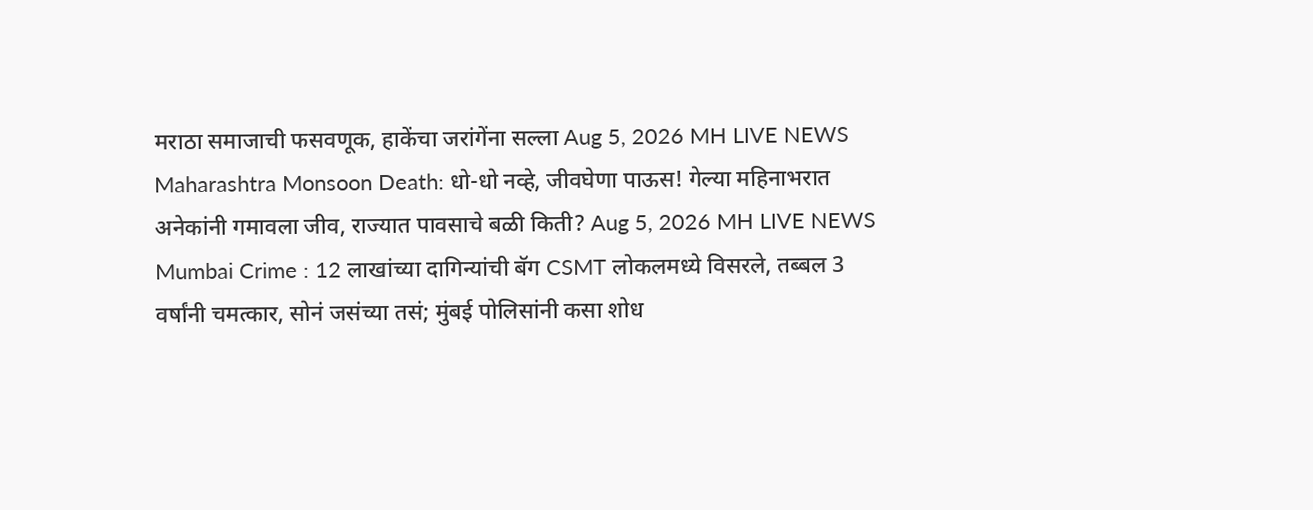मराठा समाजाची फसवणूक, हाकेंचा जरांगेंना सल्ला Aug 5, 2026 MH LIVE NEWS
Maharashtra Monsoon Death: धो-धो नव्हे, जीवघेणा पाऊस! गेल्या महिनाभरात अनेकांनी गमावला जीव, राज्यात पावसाचे बळी किती? Aug 5, 2026 MH LIVE NEWS
Mumbai Crime : 12 लाखांच्या दागिन्यांची बॅग CSMT लोकलमध्ये विसरले, तब्बल 3 वर्षांनी चमत्कार, सोनं जसंच्या तसं; मुंबई पोलिसांनी कसा शोध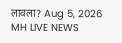लावला? Aug 5, 2026 MH LIVE NEWS